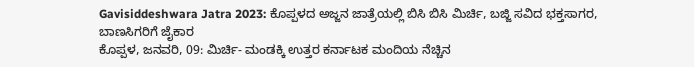Gavisiddeshwara Jatra 2023: ಕೊಪ್ಪಳದ ಅಜ್ಜನ ಜಾತ್ರೆಯಲ್ಲಿ ಬಿಸಿ ಬಿಸಿ ಮಿರ್ಚಿ, ಬಜ್ಜಿ ಸವಿದ ಭಕ್ತಸಾಗರ, ಬಾಣಸಿಗರಿಗೆ ಜೈಕಾರ
ಕೊಪ್ಪಳ, ಜನವರಿ, 09: ಮಿರ್ಚಿ- ಮಂಡಕ್ಕಿ ಉತ್ತರ ಕರ್ನಾಟಕ ಮಂದಿಯ ನೆಚ್ಚಿನ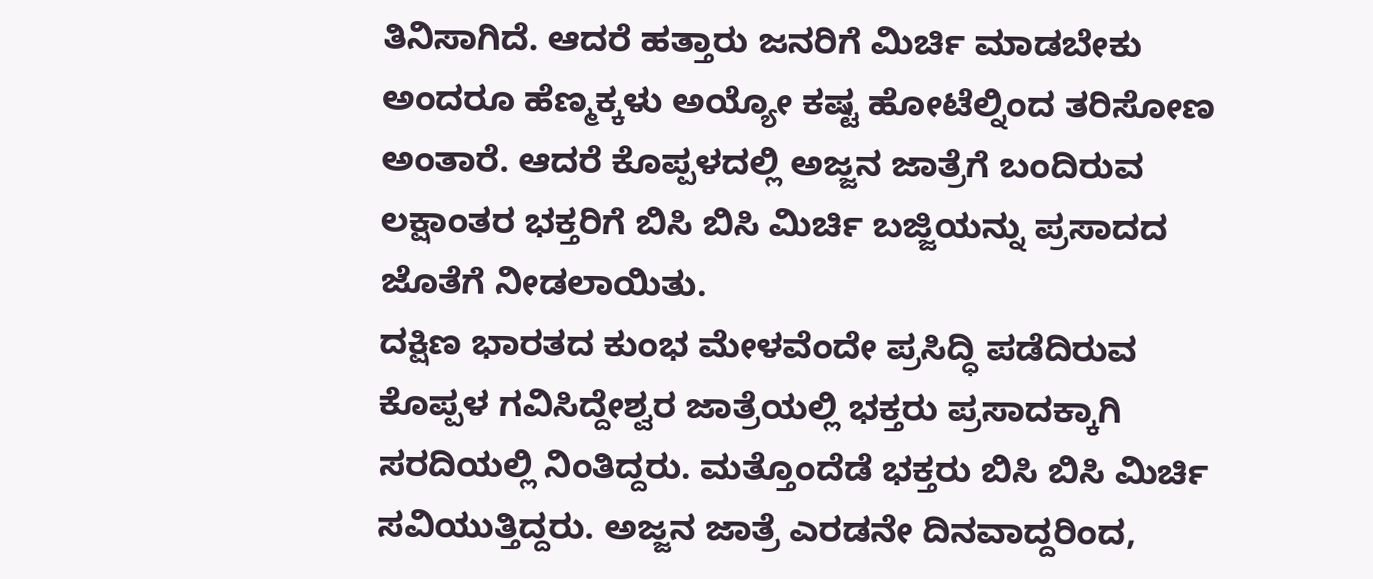ತಿನಿಸಾಗಿದೆ. ಆದರೆ ಹತ್ತಾರು ಜನರಿಗೆ ಮಿರ್ಚಿ ಮಾಡಬೇಕು ಅಂದರೂ ಹೆಣ್ಮಕ್ಕಳು ಅಯ್ಯೋ ಕಷ್ಟ ಹೋಟೆಲ್ನಿಂದ ತರಿಸೋಣ ಅಂತಾರೆ. ಆದರೆ ಕೊಪ್ಪಳದಲ್ಲಿ ಅಜ್ಜನ ಜಾತ್ರೆಗೆ ಬಂದಿರುವ ಲಕ್ಷಾಂತರ ಭಕ್ತರಿಗೆ ಬಿಸಿ ಬಿಸಿ ಮಿರ್ಚಿ ಬಜ್ಜಿಯನ್ನು ಪ್ರಸಾದದ ಜೊತೆಗೆ ನೀಡಲಾಯಿತು.
ದಕ್ಷಿಣ ಭಾರತದ ಕುಂಭ ಮೇಳವೆಂದೇ ಪ್ರಸಿದ್ಧಿ ಪಡೆದಿರುವ ಕೊಪ್ಪಳ ಗವಿಸಿದ್ದೇಶ್ವರ ಜಾತ್ರೆಯಲ್ಲಿ ಭಕ್ತರು ಪ್ರಸಾದಕ್ಕಾಗಿ ಸರದಿಯಲ್ಲಿ ನಿಂತಿದ್ದರು. ಮತ್ತೊಂದೆಡೆ ಭಕ್ತರು ಬಿಸಿ ಬಿಸಿ ಮಿರ್ಚಿ ಸವಿಯುತ್ತಿದ್ದರು. ಅಜ್ಜನ ಜಾತ್ರೆ ಎರಡನೇ ದಿನವಾದ್ದರಿಂದ,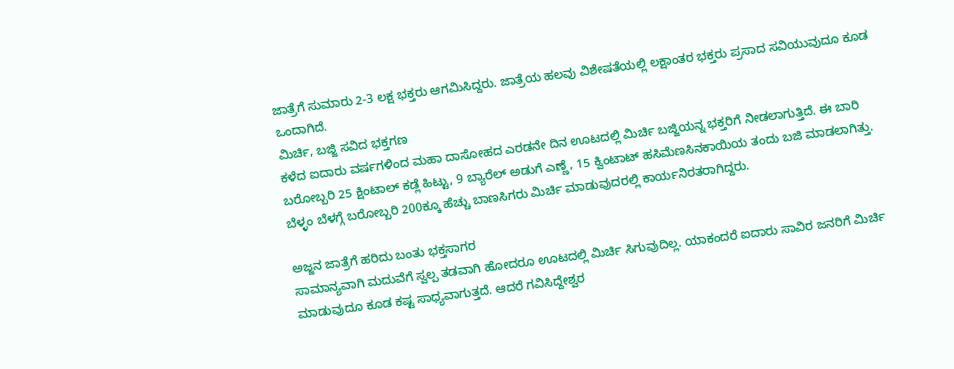ಜಾತ್ರೆಗೆ ಸುಮಾರು 2-3 ಲಕ್ಷ ಭಕ್ತರು ಆಗಮಿಸಿದ್ದರು. ಜಾತ್ರೆಯ ಹಲವು ವಿಶೇಷತೆಯಲ್ಲಿ ಲಕ್ಷಾಂತರ ಭಕ್ತರು ಪ್ರಸಾದ ಸವಿಯುವುದೂ ಕೂಡ ಒಂದಾಗಿದೆ.
ಮಿರ್ಚಿ, ಬಜ್ಜಿ ಸವಿದ ಭಕ್ತಗಣ
ಕಳೆದ ಐದಾರು ವರ್ಷಗಳಿಂದ ಮಹಾ ದಾಸೋಹದ ಎರಡನೇ ದಿನ ಊಟದಲ್ಲಿ ಮಿರ್ಚಿ ಬಜ್ಜಿಯನ್ನ ಭಕ್ತರಿಗೆ ನೀಡಲಾಗುತ್ತಿದೆ. ಈ ಬಾರಿ ಬರೋಬ್ಬರಿ 25 ಕ್ಷಿಂಟಾಲ್ ಕಡ್ಲೆ ಹಿಟ್ಟು, 9 ಬ್ಯಾರೆಲ್ ಅಡುಗೆ ಎಣ್ಣೆ, 15 ಕ್ವಿಂಟಾಟ್ ಹಸಿಮೆಣಸಿನಕಾಯಿಯ ತಂದು ಬಜಿ ಮಾಡಲಾಗಿತ್ತು. ಬೆಳ್ಳಂ ಬೆಳಗ್ಗೆ ಬರೋಬ್ಬರಿ 200ಕ್ಕೂ ಹೆಚ್ಚು ಬಾಣಸಿಗರು ಮಿರ್ಚಿ ಮಾಡುವುದರಲ್ಲಿ ಕಾರ್ಯನಿರತರಾಗಿದ್ದರು.

ಅಜ್ಜನ ಜಾತ್ರೆಗೆ ಹರಿದು ಬಂತು ಭಕ್ತಸಾಗರ
ಸಾಮಾನ್ಯವಾಗಿ ಮದುವೆಗೆ ಸ್ವಲ್ಪ ತಡವಾಗಿ ಹೋದರೂ ಊಟದಲ್ಲಿ ಮಿರ್ಚಿ ಸಿಗುವುದಿಲ್ಲ. ಯಾಕಂದರೆ ಐದಾರು ಸಾವಿರ ಜನರಿಗೆ ಮಿರ್ಚಿ ಮಾಡುವುದೂ ಕೂಡ ಕಷ್ಟ ಸಾಧ್ಯವಾಗುತ್ತದೆ. ಆದರೆ ಗವಿಸಿದ್ದೇಶ್ವರ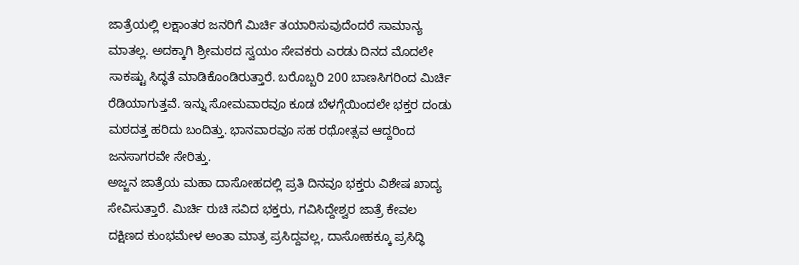ಜಾತ್ರೆಯಲ್ಲಿ ಲಕ್ಷಾಂತರ ಜನರಿಗೆ ಮಿರ್ಚಿ ತಯಾರಿಸುವುದೆಂದರೆ ಸಾಮಾನ್ಯ ಮಾತಲ್ಲ. ಅದಕ್ಕಾಗಿ ಶ್ರೀಮಠದ ಸ್ವಯಂ ಸೇವಕರು ಎರಡು ದಿನದ ಮೊದಲೇ ಸಾಕಷ್ಟು ಸಿದ್ಧತೆ ಮಾಡಿಕೊಂಡಿರುತ್ತಾರೆ. ಬರೊಬ್ಬರಿ 200 ಬಾಣಸಿಗರಿಂದ ಮಿರ್ಚಿ ರೆಡಿಯಾಗುತ್ತವೆ. ಇನ್ನು ಸೋಮವಾರವೂ ಕೂಡ ಬೆಳಗ್ಗೆಯಿಂದಲೇ ಭಕ್ತರ ದಂಡು ಮಠದತ್ತ ಹರಿದು ಬಂದಿತ್ತು. ಭಾನವಾರವೂ ಸಹ ರಥೋತ್ಸವ ಆದ್ದರಿಂದ ಜನಸಾಗರವೇ ಸೇರಿತ್ತು.
ಅಜ್ಜನ ಜಾತ್ರೆಯ ಮಹಾ ದಾಸೋಹದಲ್ಲಿ ಪ್ರತಿ ದಿನವೂ ಭಕ್ತರು ವಿಶೇಷ ಖಾದ್ಯ ಸೇವಿಸುತ್ತಾರೆ. ಮಿರ್ಚಿ ರುಚಿ ಸವಿದ ಭಕ್ತರು, ಗವಿಸಿದ್ದೇಶ್ವರ ಜಾತ್ರೆ ಕೇವಲ ದಕ್ಷಿಣದ ಕುಂಭಮೇಳ ಅಂತಾ ಮಾತ್ರ ಪ್ರಸಿದ್ದವಲ್ಲ, ದಾಸೋಹಕ್ಕೂ ಪ್ರಸಿದ್ಧಿ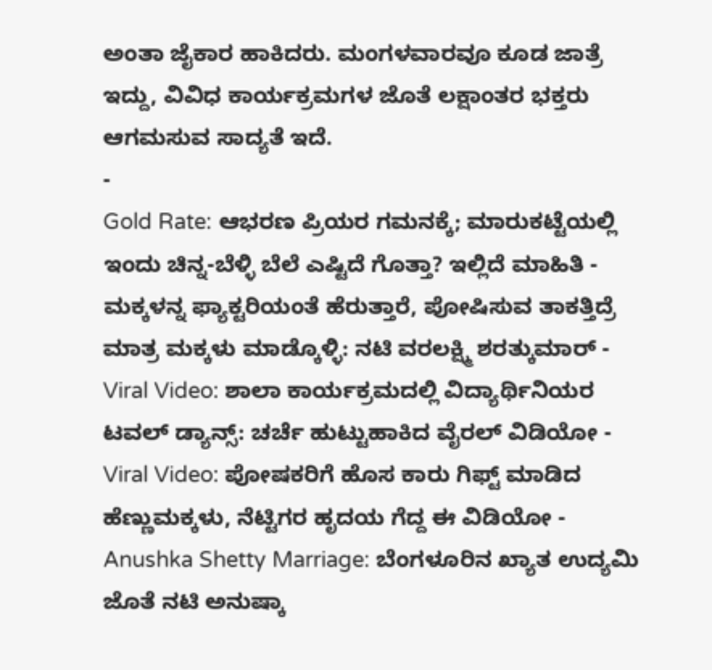ಅಂತಾ ಜೈಕಾರ ಹಾಕಿದರು. ಮಂಗಳವಾರವೂ ಕೂಡ ಜಾತ್ರೆ ಇದ್ದು, ವಿವಿಧ ಕಾರ್ಯಕ್ರಮಗಳ ಜೊತೆ ಲಕ್ಷಾಂತರ ಭಕ್ತರು ಆಗಮಸುವ ಸಾದ್ಯತೆ ಇದೆ.
-
Gold Rate: ಆಭರಣ ಪ್ರಿಯರ ಗಮನಕ್ಕೆ; ಮಾರುಕಟ್ಟೆಯಲ್ಲಿ ಇಂದು ಚಿನ್ನ-ಬೆಳ್ಳಿ ಬೆಲೆ ಎಷ್ಟಿದೆ ಗೊತ್ತಾ? ಇಲ್ಲಿದೆ ಮಾಹಿತಿ -
ಮಕ್ಕಳನ್ನ ಫ್ಯಾಕ್ಟರಿಯಂತೆ ಹೆರುತ್ತಾರೆ, ಪೋಷಿಸುವ ತಾಕತ್ತಿದ್ರೆ ಮಾತ್ರ ಮಕ್ಕಳು ಮಾಡ್ಕೊಳ್ಳಿ: ನಟಿ ವರಲಕ್ಷ್ಮಿ ಶರತ್ಕುಮಾರ್ -
Viral Video: ಶಾಲಾ ಕಾರ್ಯಕ್ರಮದಲ್ಲಿ ವಿದ್ಯಾರ್ಥಿನಿಯರ ಟವಲ್ ಡ್ಯಾನ್ಸ್: ಚರ್ಚೆ ಹುಟ್ಟುಹಾಕಿದ ವೈರಲ್ ವಿಡಿಯೋ -
Viral Video: ಪೋಷಕರಿಗೆ ಹೊಸ ಕಾರು ಗಿಫ್ಟ್ ಮಾಡಿದ ಹೆಣ್ಣುಮಕ್ಕಳು, ನೆಟ್ಟಿಗರ ಹೃದಯ ಗೆದ್ದ ಈ ವಿಡಿಯೋ -
Anushka Shetty Marriage: ಬೆಂಗಳೂರಿನ ಖ್ಯಾತ ಉದ್ಯಮಿ ಜೊತೆ ನಟಿ ಅನುಷ್ಕಾ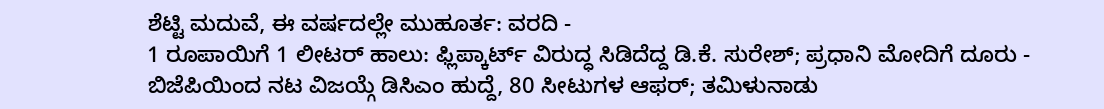ಶೆಟ್ಟಿ ಮದುವೆ, ಈ ವರ್ಷದಲ್ಲೇ ಮುಹೂರ್ತ: ವರದಿ -
1 ರೂಪಾಯಿಗೆ 1 ಲೀಟರ್ ಹಾಲು: ಫ್ಲಿಪ್ಕಾರ್ಟ್ ವಿರುದ್ಧ ಸಿಡಿದೆದ್ದ ಡಿ.ಕೆ. ಸುರೇಶ್; ಪ್ರಧಾನಿ ಮೋದಿಗೆ ದೂರು -
ಬಿಜೆಪಿಯಿಂದ ನಟ ವಿಜಯ್ಗೆ ಡಿಸಿಎಂ ಹುದ್ದೆ, 80 ಸೀಟುಗಳ ಆಫರ್; ತಮಿಳುನಾಡು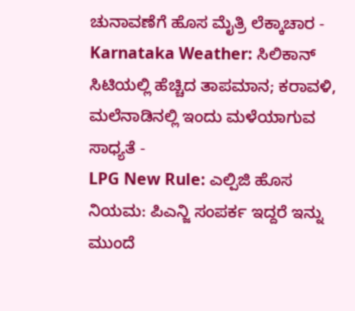ಚುನಾವಣೆಗೆ ಹೊಸ ಮೈತ್ರಿ ಲೆಕ್ಕಾಚಾರ -
Karnataka Weather: ಸಿಲಿಕಾನ್ ಸಿಟಿಯಲ್ಲಿ ಹೆಚ್ಚಿದ ತಾಪಮಾನ; ಕರಾವಳಿ, ಮಲೆನಾಡಿನಲ್ಲಿ ಇಂದು ಮಳೆಯಾಗುವ ಸಾಧ್ಯತೆ -
LPG New Rule: ಎಲ್ಪಿಜಿ ಹೊಸ ನಿಯಮ: ಪಿಎನ್ಜಿ ಸಂಪರ್ಕ ಇದ್ದರೆ ಇನ್ನು ಮುಂದೆ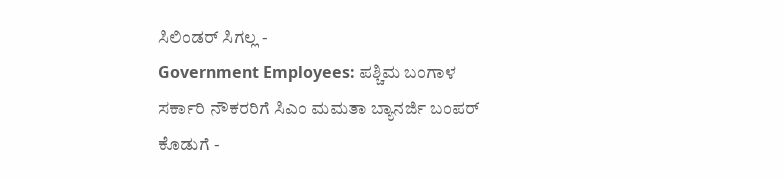ಸಿಲಿಂಡರ್ ಸಿಗಲ್ಲ -
Government Employees: ಪಶ್ಚಿಮ ಬಂಗಾಳ ಸರ್ಕಾರಿ ನೌಕರರಿಗೆ ಸಿಎಂ ಮಮತಾ ಬ್ಯಾನರ್ಜಿ ಬಂಪರ್ ಕೊಡುಗೆ -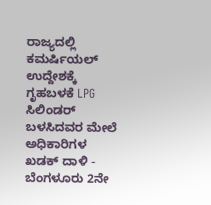ರಾಜ್ಯದಲ್ಲಿ ಕಮರ್ಷಿಯಲ್ ಉದ್ದೇಶಕ್ಕೆ ಗೃಹಬಳಕೆ LPG ಸಿಲಿಂಡರ್ ಬಳಸಿದವರ ಮೇಲೆ ಅಧಿಕಾರಿಗಳ ಖಡಕ್ ದಾಳಿ -
ಬೆಂಗಳೂರು 2ನೇ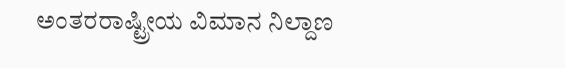ಅಂತರರಾಷ್ಟ್ರೀಯ ವಿಮಾನ ನಿಲ್ದಾಣ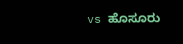vs ಹೊಸೂರು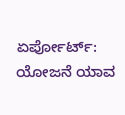ಏರ್ಪೋರ್ಟ್: ಯೋಜನೆ ಯಾವ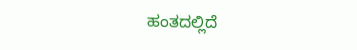ಹಂತದಲ್ಲಿದೆ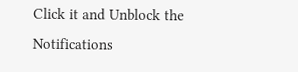Click it and Unblock the Notifications